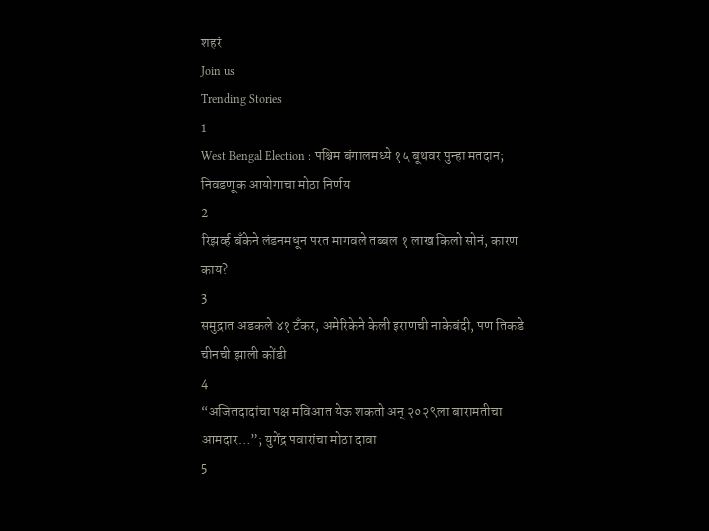शहरं
Join us
Trending Stories
1
West Bengal Election : पश्चिम बंगालमध्ये १५ बूथवर पुन्हा मतदान; निवडणूक आयोगाचा मोठा निर्णय
2
रिझर्व्ह बँकेने लंडनमधून परत मागवले तब्बल १ लाख किलो सोनं, कारण काय?
3
समुद्रात अडकले ४१ टँकर, अमेरिकेने केली इराणची नाकेबंदी, पण तिकडे चीनची झाली कोंडी
4
“अजितदादांचा पक्ष मविआत येऊ शकतो अन् २०२९ला बारामतीचा आमदार…”; युगेंद्र पवारांचा मोठा दावा
5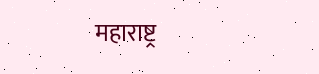महाराष्ट्र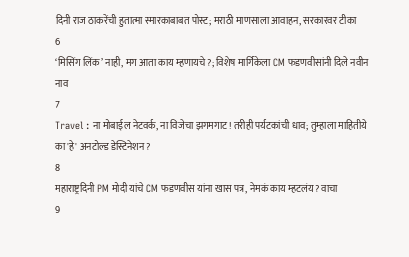दिनी राज ठाकरेंची हुतात्मा स्मारकाबाबत पोस्ट; मराठी माणसाला आवाहन, सरकारवर टीका
6
‘मिसिंग लिंक’ नाही, मग आता काय म्हणायचे?; विशेष मार्गिकेला CM फडणवीसांनी दिले नवीन नाव
7
Travel : ना मोबाईल नेटवर्क, ना विजेचा झगमगाट! तरीही पर्यटकांची धाव; तुम्हाला माहितीये का 'हे' अनटोल्ड डेस्टिनेशन?
8
महाराष्ट्रदिनी PM मोदी यांचे CM फडणवीस यांना खास पत्र, नेमकं काय म्हटलंय? वाचा
9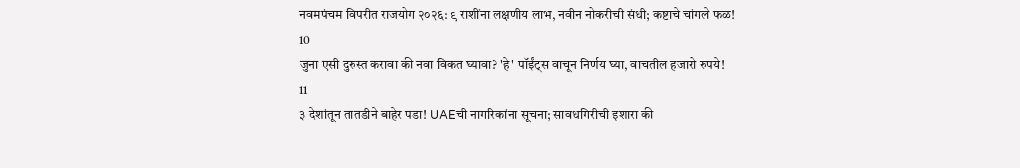नवमपंचम विपरीत राजयोग २०२६: ९ राशींना लक्षणीय लाभ, नवीन नोकरीची संधी; कष्टाचे चांगले फळ!
10
जुना एसी दुरुस्त करावा की नवा विकत घ्यावा? 'हे' पॉईंट्स वाचून निर्णय घ्या, वाचतील हजारो रुपये!
11
३ देशांतून तातडीने बाहेर पडा! UAEची नागरिकांना सूचना; सावधगिरीची इशारा की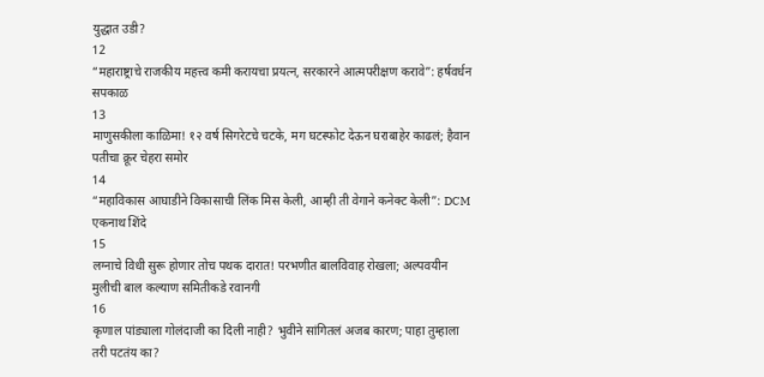युद्धात उडी?
12
“महाराष्ट्राचे राजकीय महत्त्व कमी करायचा प्रयत्न, सरकारने आत्मपरीक्षण करावे”: हर्षवर्धन सपकाळ
13
माणुसकीला काळिमा! १२ वर्ष सिगरेटचे चटके, मग घटस्फोट देऊन घराबाहेर काढलं; हैवान पतीचा क्रूर चेहरा समोर
14
“महाविकास आघाडीने विकासाची लिंक मिस केली, आम्ही ती वेगाने कनेक्ट केली”: DCM एकनाथ शिंदे
15
लग्नाचे विधी सुरू होणार तोच पथक दारात! परभणीत बालविवाह रोखला; अल्पवयीन मुलीची बाल कल्याण समितीकडे रवानगी
16
कृणाल पांड्याला गोलंदाजी का दिली नाही? भुवीने सांगितलं अजब कारण; पाहा तुम्हाला तरी पटतंय का?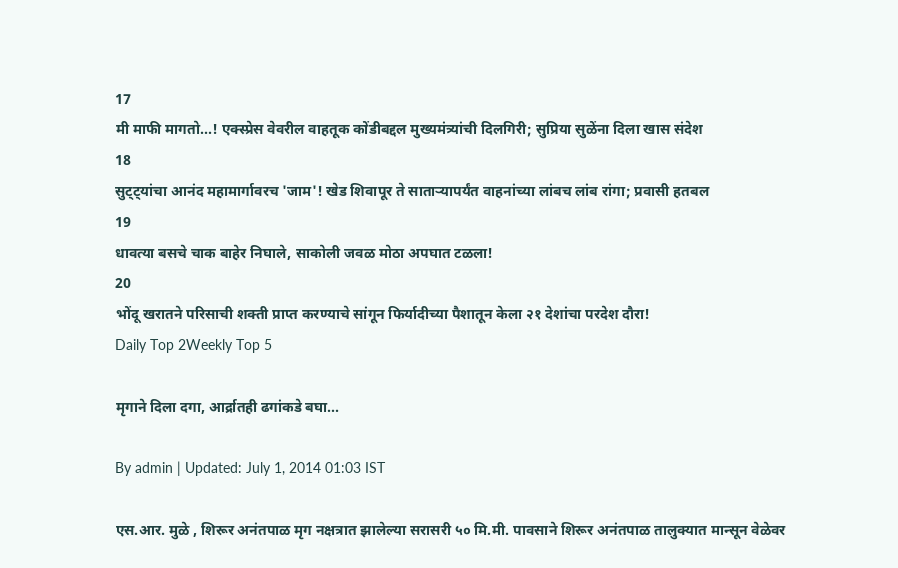17
मी माफी मागतो...! एक्स्प्रेस वेवरील वाहतूक कोंडीबद्दल मुख्यमंत्र्यांची दिलगिरी; सुप्रिया सुळेंना दिला खास संदेश
18
सुट्ट्यांचा आनंद महामार्गावरच 'जाम'! खेड शिवापूर ते साताऱ्यापर्यंत वाहनांच्या लांबच लांब रांगा; प्रवासी हतबल
19
धावत्या बसचे चाक बाहेर निघाले, साकोली जवळ मोठा अपघात टळला!
20
भोंदू खरातने परिसाची शक्ती प्राप्त करण्याचे सांगून फिर्यादीच्या पैशातून केला २१ देशांचा परदेश दौरा!
Daily Top 2Weekly Top 5

मृगाने दिला दगा, आर्द्रातही ढगांकडे बघा...

By admin | Updated: July 1, 2014 01:03 IST

एस.आर. मुळे , शिरूर अनंतपाळ मृग नक्षत्रात झालेल्या सरासरी ५० मि.मी. पावसाने शिरूर अनंतपाळ तालुक्यात मान्सून वेळेवर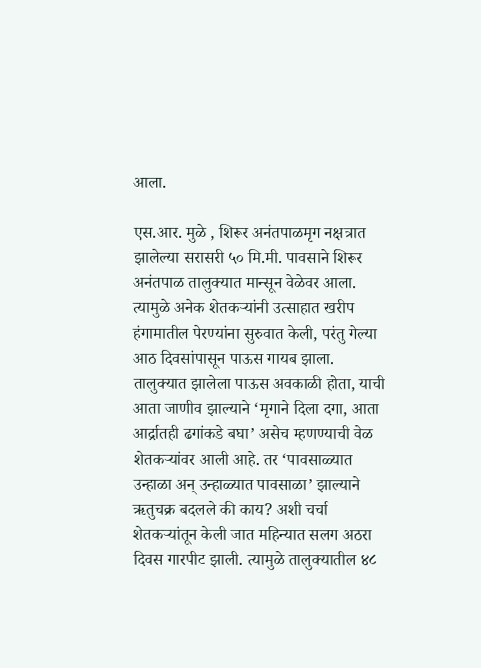आला.

एस.आर. मुळे , शिरूर अनंतपाळमृग नक्षत्रात झालेल्या सरासरी ५० मि.मी. पावसाने शिरूर अनंतपाळ तालुक्यात मान्सून वेळेवर आला. त्यामुळे अनेक शेतकऱ्यांनी उत्साहात खरीप हंगामातील पेरण्यांना सुरुवात केली, परंतु गेल्या आठ दिवसांपासून पाऊस गायब झाला. तालुक्यात झालेला पाऊस अवकाळी होता, याची आता जाणीव झाल्याने ‘मृगाने दिला दगा, आता आर्द्रातही ढगांकडे बघा’ असेच म्हणण्याची वेळ शेतकऱ्यांवर आली आहे. तर ‘पावसाळ्यात उन्हाळा अन् उन्हाळ्यात पावसाळा’ झाल्याने ऋतुचक्र बदलले की काय? अशी चर्चा शेतकऱ्यांतून केली जात महिन्यात सलग अठरा दिवस गारपीट झाली. त्यामुळे तालुक्यातील ४८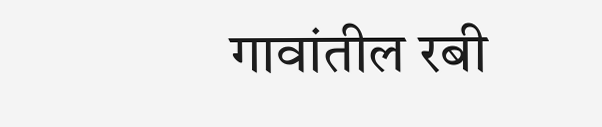गावांतील रबी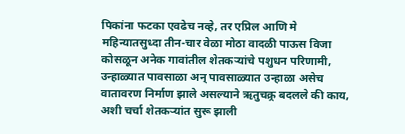पिकांना फटका एवढेच नव्हे, तर एप्रिल आणि मे महिन्यातसुध्दा तीन-चार वेळा मोठा वादळी पाऊस विजा कोसळून अनेक गावांतील शेतकऱ्यांचे पशुधन परिणामी, उन्हाळ्यात पावसाळा अन् पावसाळ्यात उन्हाळा असेच वातावरण निर्माण झाले असल्याने ऋतुचक्र्र बदलले की काय, अशी चर्चा शेतकऱ्यांत सुरू झाली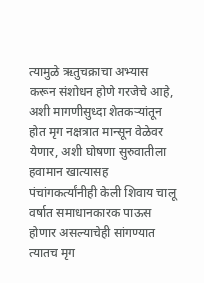त्यामुळे ऋतुचक्राचा अभ्यास करून संशोधन होणे गरजेचे आहे, अशी मागणीसुध्दा शेतकऱ्यांतून होत मृग नक्षत्रात मान्सून वेळेवर येणार, अशी घोषणा सुरुवातीला हवामान खात्यासह पंचांगकर्त्यांनीही केली शिवाय चालू वर्षात समाधानकारक पाऊस होणार असल्याचेही सांगण्यात त्यातच मृग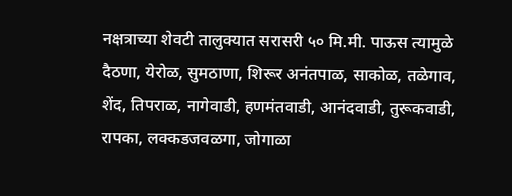नक्षत्राच्या शेवटी तालुक्यात सरासरी ५० मि.मी. पाऊस त्यामुळे दैठणा, येरोळ, सुमठाणा, शिरूर अनंतपाळ, साकोळ, तळेगाव, शेंद, तिपराळ, नागेवाडी, हणमंतवाडी, आनंदवाडी, तुरूकवाडी, रापका, लक्कडजवळगा, जोगाळा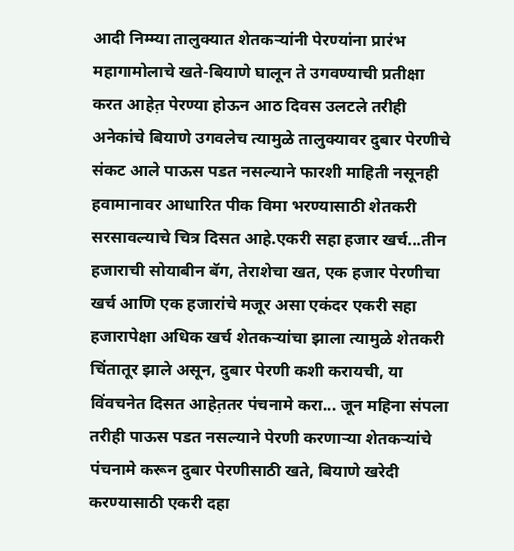आदी निम्म्या तालुक्यात शेतकऱ्यांनी पेरण्यांना प्रारंभ महागामोलाचे खते-बियाणे घालून ते उगवण्याची प्रतीक्षा करत आहेत़ पेरण्या होऊन आठ दिवस उलटले तरीही अनेकांचे बियाणे उगवलेच त्यामुळे तालुक्यावर दुबार पेरणीचे संकट आले पाऊस पडत नसल्याने फारशी माहिती नसूनही हवामानावर आधारित पीक विमा भरण्यासाठी शेतकरी सरसावल्याचे चित्र दिसत आहे.एकरी सहा हजार खर्च...तीन हजाराची सोयाबीन बॅग, तेराशेचा खत, एक हजार पेरणीचा खर्च आणि एक हजारांचे मजूर असा एकंदर एकरी सहा हजारापेक्षा अधिक खर्च शेतकऱ्यांचा झाला त्यामुळे शेतकरी चिंतातूर झाले असून, दुबार पेरणी कशी करायची, या विंवचनेत दिसत आहेत़तर पंचनामे करा... जून महिना संपला तरीही पाऊस पडत नसल्याने पेरणी करणाऱ्या शेतकऱ्यांचे पंचनामे करून दुबार पेरणीसाठी खते, बियाणे खरेदी करण्यासाठी एकरी दहा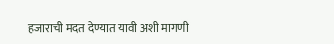हजाराची मदत देण्यात यावी अशी मागणी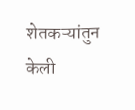शेतकऱ्यांतुन केली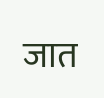जात